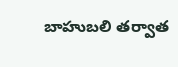బాహుబలి తర్వాత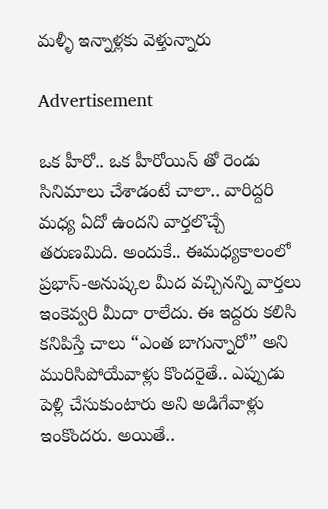మళ్ళీ ఇన్నాళ్లకు వెళ్తున్నారు

Advertisement

ఒక హీరో.. ఒక హీరోయిన్ తో రెండు సినిమాలు చేశాడంటే చాలా.. వారిద్దరి మధ్య ఏదో ఉందని వార్తలొచ్చే తరుణమిది. అందుకే.. ఈమధ్యకాలంలో ప్రభాస్-అనుష్కల మీద వచ్చినన్ని వార్తలు ఇంకెవ్వరి మీదా రాలేదు. ఈ ఇద్దరు కలిసి కనిపిస్తే చాలు “ఎంత బాగున్నారో” అని మురిసిపోయేవాళ్లు కొందరైతే.. ఎప్పుడు పెళ్లి చేసుకుంటారు అని అడిగేవాళ్లు ఇంకొందరు. అయితే..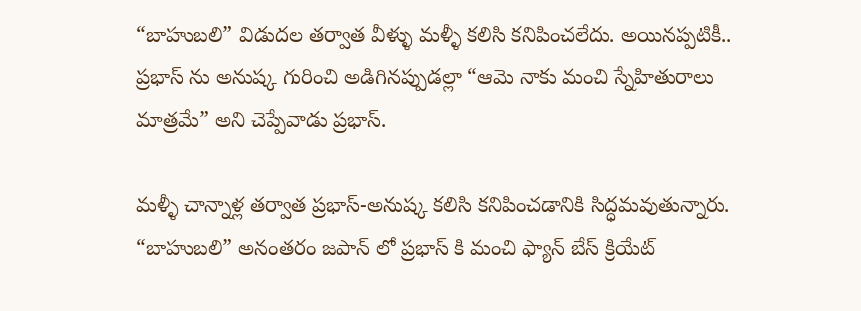“బాహుబలి” విడుదల తర్వాత వీళ్ళు మళ్ళీ కలిసి కనిపించలేదు. అయినప్పటికీ.. ప్రభాస్ ను అనుష్క గురించి అడిగినప్పుడల్లా “ఆమె నాకు మంచి స్నేహితురాలు మాత్రమే” అని చెప్పేవాడు ప్రభాస్.

మళ్ళీ చాన్నాళ్ల తర్వాత ప్రభాస్-అనుష్క కలిసి కనిపించడానికి సిద్ధమవుతున్నారు. “బాహుబలి” అనంతరం జపాన్ లో ప్రభాస్ కి మంచి ఫ్యాన్ బేస్ క్రియేట్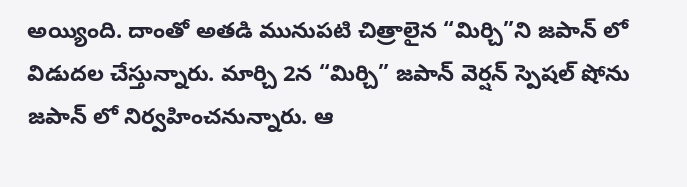అయ్యింది. దాంతో అతడి మునుపటి చిత్రాలైన “మిర్చి”ని జపాన్ లో విడుదల చేస్తున్నారు. మార్చి 2న “మిర్చి” జపాన్ వెర్షన్ స్పెషల్ షోను జపాన్ లో నిర్వహించనున్నారు. ఆ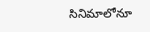సినిమాలోనూ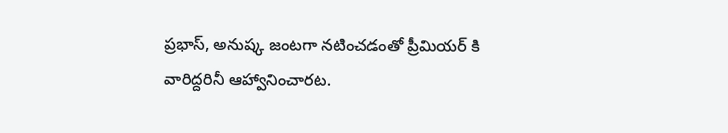ప్రభాస్, అనుష్క జంటగా నటించడంతో ప్రీమియర్ కి వారిద్దరినీ ఆహ్వానించారట.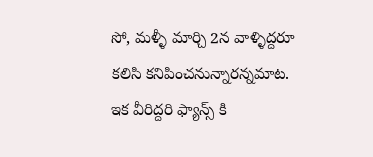సో, మళ్ళీ మార్చి 2న వాళ్ళిద్దరూ కలిసి కనిపించనున్నారన్నమాట. ఇక వీరిద్దరి ఫ్యాన్స్ కి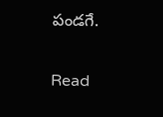పండగే.

Read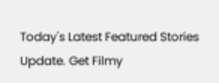Today's Latest Featured Stories Update. Get Filmy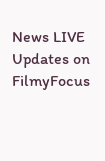News LIVE Updates on FilmyFocus